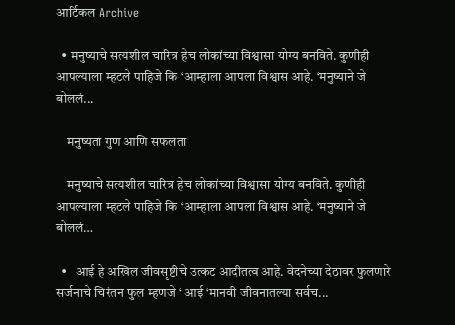आर्टिकल Archive

  • मनुष्याचे सत्यशील चारित्र हेच लोकांच्या विश्वासा योग्य बनविते. कुणीही आपल्याला म्हटले पाहिजे कि ‘आम्हाला आपला विश्वास आहे. ‘मनुष्याने जे बोललं...

    मनुष्यता गुण आणि सफलता

    मनुष्याचे सत्यशील चारित्र हेच लोकांच्या विश्वासा योग्य बनविते. कुणीही आपल्याला म्हटले पाहिजे कि ‘आम्हाला आपला विश्वास आहे. ‘मनुष्याने जे बोललं…

  •   आई हे अखिल जीवसृष्टीचे उत्कट आदीतत्व आहे. वेदनेच्या देठावर फुलणारे सर्जनाचे चिरंतन फुल म्हणजे ‘ आई ‘मानवी जीवनातल्या सर्वच...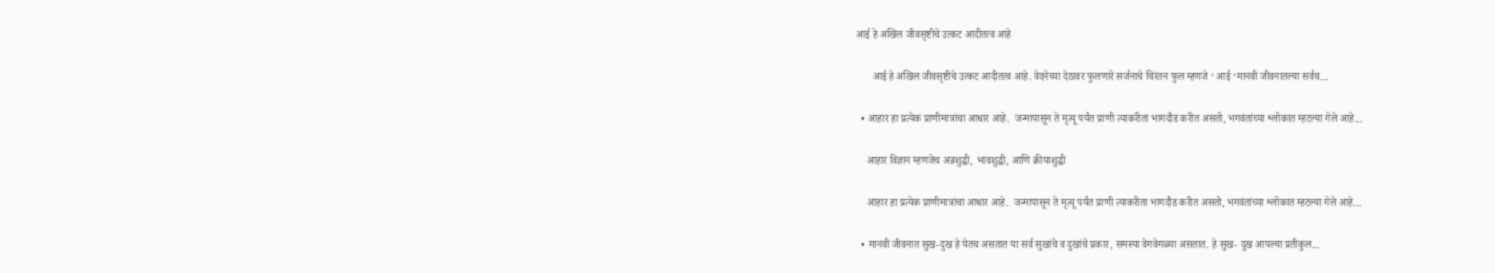आई हे अखिल जीवसृष्टीचे उत्कट आदीतत्व आहे

      आई हे अखिल जीवसृष्टीचे उत्कट आदीतत्व आहे. वेदनेच्या देठावर फुलणारे सर्जनाचे चिरंतन फुल म्हणजे ‘ आई ‘मानवी जीवनातल्या सर्वच…

  • आहार हा प्रत्येक प्राणीमात्रांचा आधार आहे.  जन्मापासून ते मृत्यू पर्यंत प्राणी त्याकरीता भागदौड करीत असतो, भगवंतांच्या श्लोकात म्हटल्या गेले आहे...

    आहार विज्ञान म्हणजेच अन्नशुद्धी, भावशुद्धी, आणि क्रीयाशुद्धी

    आहार हा प्रत्येक प्राणीमात्रांचा आधार आहे.  जन्मापासून ते मृत्यू पर्यंत प्राणी त्याकरीता भागदौड करीत असतो, भगवंतांच्या श्लोकात म्हटल्या गेले आहे…

  • मानवी जीवनात सुख-दुख हे येतच असतात या सर्व सुखांचे व दुखांचे प्रकार, समस्या वेगवेगळ्या असतात. हे सुख- दुख आपल्या प्रतीकुल...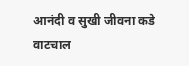आनंदी व सुखी जीवना कडे वाटचाल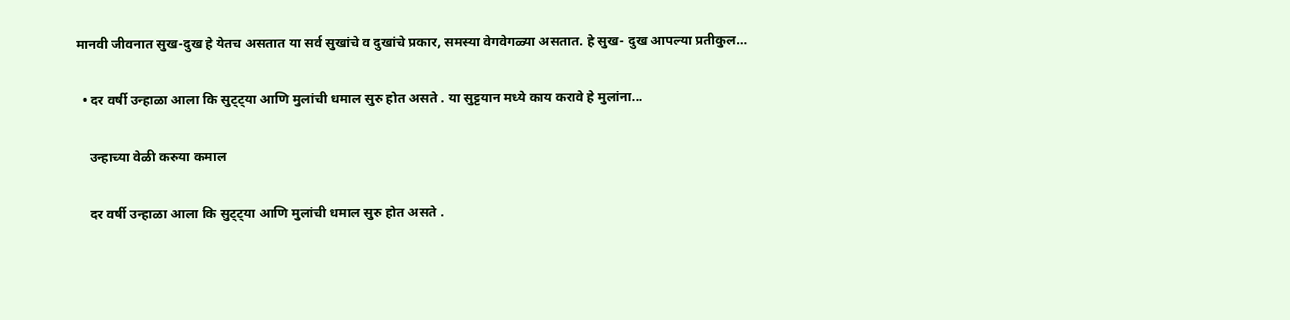मानवी जीवनात सुख-दुख हे येतच असतात या सर्व सुखांचे व दुखांचे प्रकार, समस्या वेगवेगळ्या असतात. हे सुख- दुख आपल्या प्रतीकुल…

  • दर वर्षी उन्हाळा आला कि सुट्ट्या आणि मुलांची धमाल सुरु होत असते . या सुट्टयान मध्ये काय करावे हे मुलांना...

    उन्हाच्या वेळी करुया कमाल

    दर वर्षी उन्हाळा आला कि सुट्ट्या आणि मुलांची धमाल सुरु होत असते .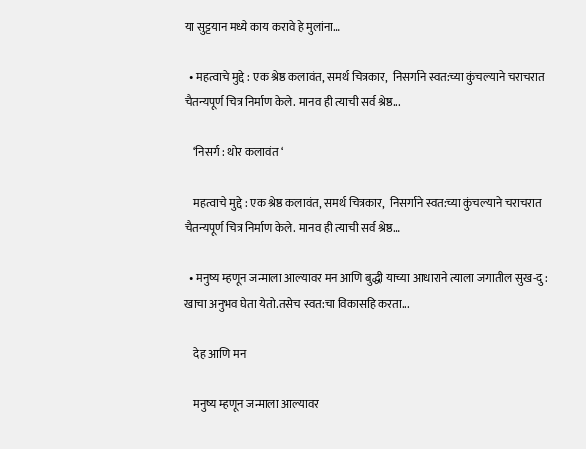या सुट्टयान मध्ये काय करावे हे मुलांना…

  • महत्वाचे मुद्दे : एक श्रेष्ठ कलावंत, समर्थ चित्रकार,  निसर्गाने स्वत:च्या कुंचल्याने चराचरात चैतन्यपूर्ण चित्र निर्माण केले. मानव ही त्याची सर्व श्रेष्ठ...

    ‘निसर्ग : थोर कलावंत ‘

    महत्वाचे मुद्दे : एक श्रेष्ठ कलावंत, समर्थ चित्रकार,  निसर्गाने स्वत:च्या कुंचल्याने चराचरात चैतन्यपूर्ण चित्र निर्माण केले. मानव ही त्याची सर्व श्रेष्ठ…

  • मनुष्य म्हणून जन्माला आल्यावर मन आणि बुद्धी याच्या आधाराने त्याला जगातील सुख-दु : खाचा अनुभव घेता येतो.तसेच स्वत:चा विकासहि करता...

    देह आणि मन

    मनुष्य म्हणून जन्माला आल्यावर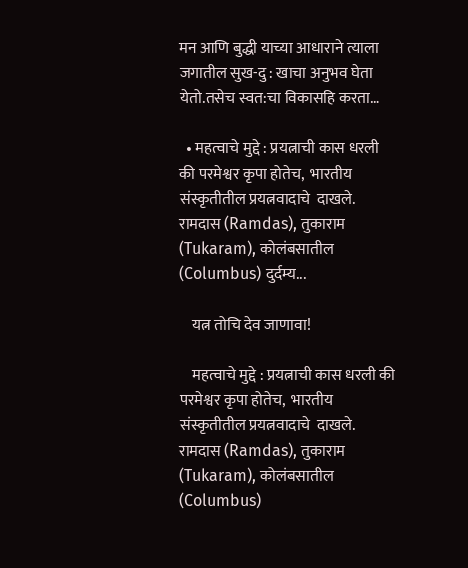मन आणि बुद्धी याच्या आधाराने त्याला जगातील सुख-दु : खाचा अनुभव घेता येतो.तसेच स्वत:चा विकासहि करता…

  • महत्वाचे मुद्दे : प्रयत्नाची कास धरली की परमेश्वर कृपा होतेच,  भारतीय संस्कृतीतील प्रयत्नवादाचे  दाखले. रामदास (Ramdas), तुकाराम (Tukaram), कोलंबसातील (Columbus) दुर्दम्य...

    यत्न तोचि देव जाणावा!

    महत्वाचे मुद्दे : प्रयत्नाची कास धरली की परमेश्वर कृपा होतेच,  भारतीय संस्कृतीतील प्रयत्नवादाचे  दाखले. रामदास (Ramdas), तुकाराम (Tukaram), कोलंबसातील (Columbus)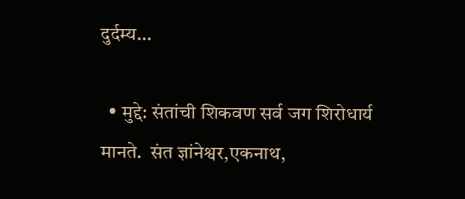दुर्दम्य…

  • मुद्दे: संतांची शिकवण सर्व जग शिरोधार्य मानते.  संत ज्ञांनेश्वर,एकनाथ,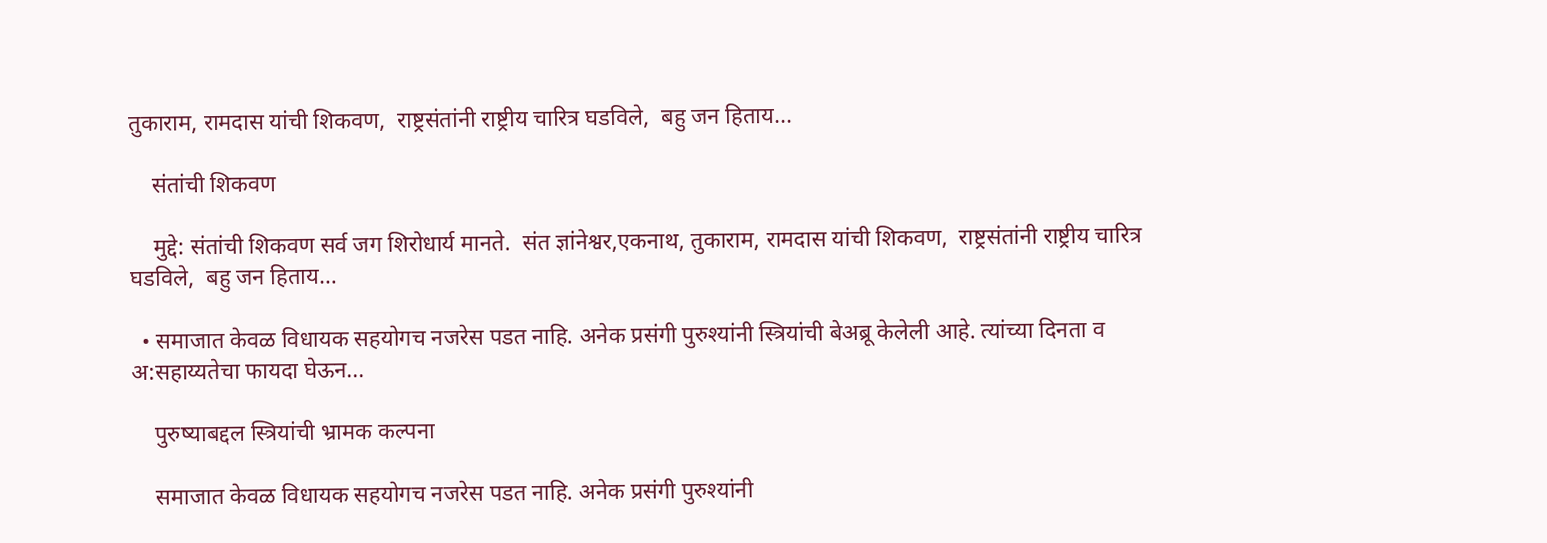तुकाराम, रामदास यांची शिकवण,  राष्ट्रसंतांनी राष्ट्रीय चारित्र घडविले,  बहु जन हिताय...

    संतांची शिकवण

    मुद्दे: संतांची शिकवण सर्व जग शिरोधार्य मानते.  संत ज्ञांनेश्वर,एकनाथ, तुकाराम, रामदास यांची शिकवण,  राष्ट्रसंतांनी राष्ट्रीय चारित्र घडविले,  बहु जन हिताय…

  • समाजात केवळ विधायक सहयोगच नजरेस पडत नाहि. अनेक प्रसंगी पुरुश्यांनी स्त्रियांची बेअब्रू केलेली आहे. त्यांच्या दिनता व अ:सहाय्यतेचा फायदा घेऊन...

    पुरुष्याबद्दल स्त्रियांची भ्रामक कल्पना

    समाजात केवळ विधायक सहयोगच नजरेस पडत नाहि. अनेक प्रसंगी पुरुश्यांनी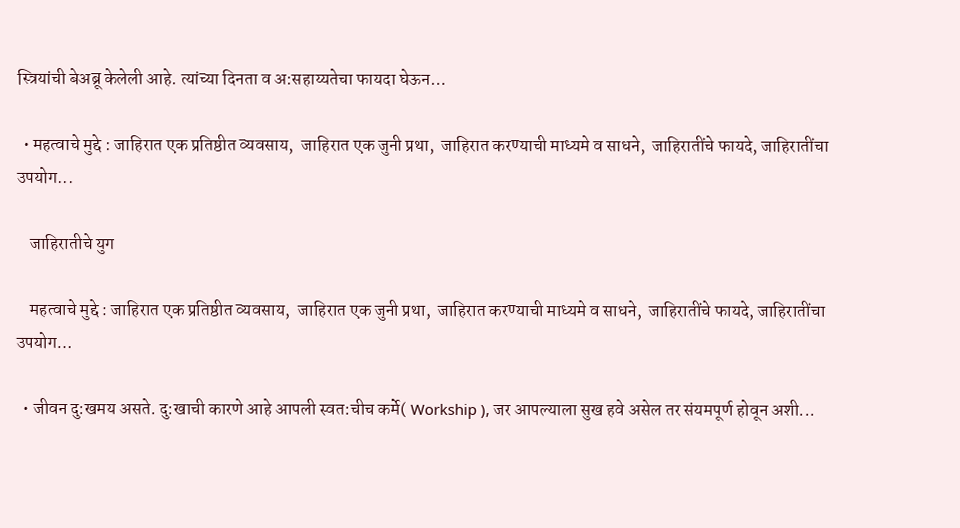स्त्रियांची बेअब्रू केलेली आहे. त्यांच्या दिनता व अ:सहाय्यतेचा फायदा घेऊन…

  • महत्वाचे मुद्दे : जाहिरात एक प्रतिष्ठीत व्यवसाय,  जाहिरात एक जुनी प्रथा,  जाहिरात करण्याची माध्यमे व साधने,  जाहिरातींचे फायदे, जाहिरातींचा उपयोग...

    जाहिरातीचे युग

    महत्वाचे मुद्दे : जाहिरात एक प्रतिष्ठीत व्यवसाय,  जाहिरात एक जुनी प्रथा,  जाहिरात करण्याची माध्यमे व साधने,  जाहिरातींचे फायदे, जाहिरातींचा उपयोग…

  • जीवन दु:खमय असते. दु:खाची कारणे आहे आपली स्वत:चीच कर्मे( Workship ), जर आपल्याला सुख हवे असेल तर संयमपूर्ण होवून अशी...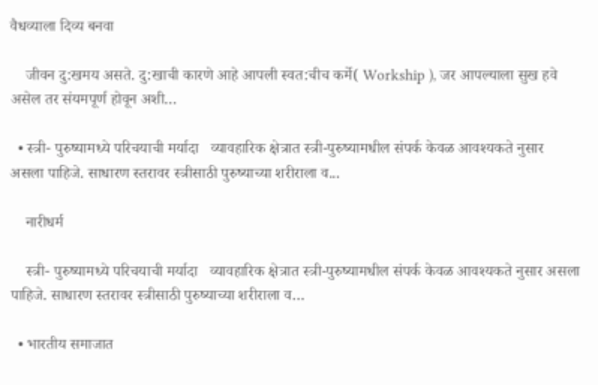वैधव्याला दिव्य बनवा

    जीवन दु:खमय असते. दु:खाची कारणे आहे आपली स्वत:चीच कर्मे( Workship ), जर आपल्याला सुख हवे असेल तर संयमपूर्ण होवून अशी…

  • स्त्री- पुरुष्यामध्ये परिचयाची मर्यादा   व्यावहारिक क्षेत्रात स्त्री-पुरुष्यामधील संपर्क केवळ आवश्यकते नुसार असला पाहिजे. साधारण स्तरावर स्त्रीसाठी पुरुष्याच्या शरीराला व...

    नारीधर्म

    स्त्री- पुरुष्यामध्ये परिचयाची मर्यादा   व्यावहारिक क्षेत्रात स्त्री-पुरुष्यामधील संपर्क केवळ आवश्यकते नुसार असला पाहिजे. साधारण स्तरावर स्त्रीसाठी पुरुष्याच्या शरीराला व…

  • भारतीय समाजात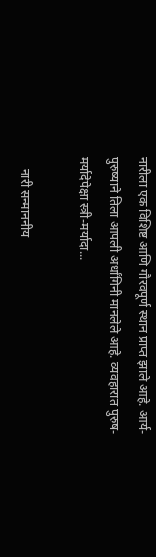नारीला एक विशिष्ट आणि गौरवपूर्ण स्थान प्राप्त झाले आहे. आर्य-पुरुष्याने तिला आपली अर्धांगिनी मानलेले आहे. व्यवहारात पुरुष-मर्यादेपेक्षा स्त्री-मर्यादा...

    नारी सन्माननीय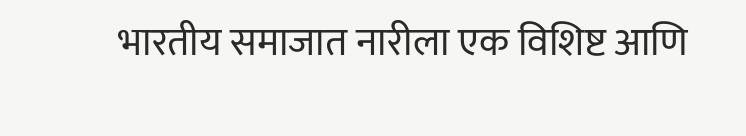भारतीय समाजात नारीला एक विशिष्ट आणि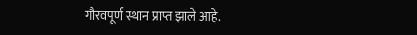गौरवपूर्ण स्थान प्राप्त झाले आहे.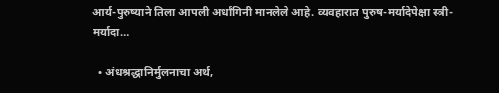आर्य-पुरुष्याने तिला आपली अर्धांगिनी मानलेले आहे. व्यवहारात पुरुष-मर्यादेपेक्षा स्त्री-मर्यादा…

  • अंधश्रद्धानिर्मुलनाचा अर्थ,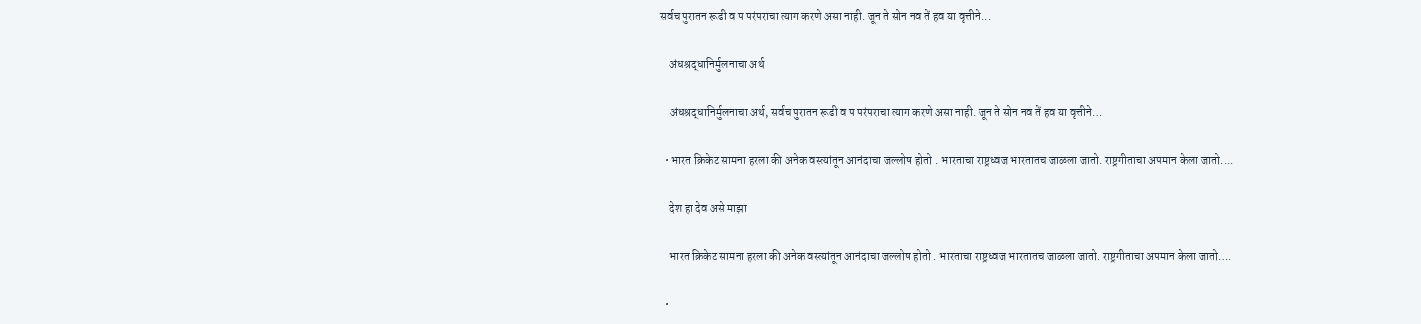सर्वच पुरातन रूढी व प परंपराचा त्याग करणे असा नाही. जून ते सोन नव तें हव या वृत्तीने...

    अंधश्रद्धानिर्मुलनाचा अर्थ

    अंधश्रद्धानिर्मुलनाचा अर्थ, सर्वच पुरातन रूढी व प परंपराचा त्याग करणे असा नाही. जून ते सोन नव तें हव या वृत्तीने…

  • भारत क्रिकेट सामना हरला की अनेक वस्त्यांतून आनंदाचा जल्लोष होतो . भारताचा राष्ट्रध्वज भारतातच जाळला जातो. राष्ट्रगीताचा अपमान केला जातो....

    देश हा देव असे माझा

    भारत क्रिकेट सामना हरला की अनेक वस्त्यांतून आनंदाचा जल्लोष होतो . भारताचा राष्ट्रध्वज भारतातच जाळला जातो. राष्ट्रगीताचा अपमान केला जातो….

  •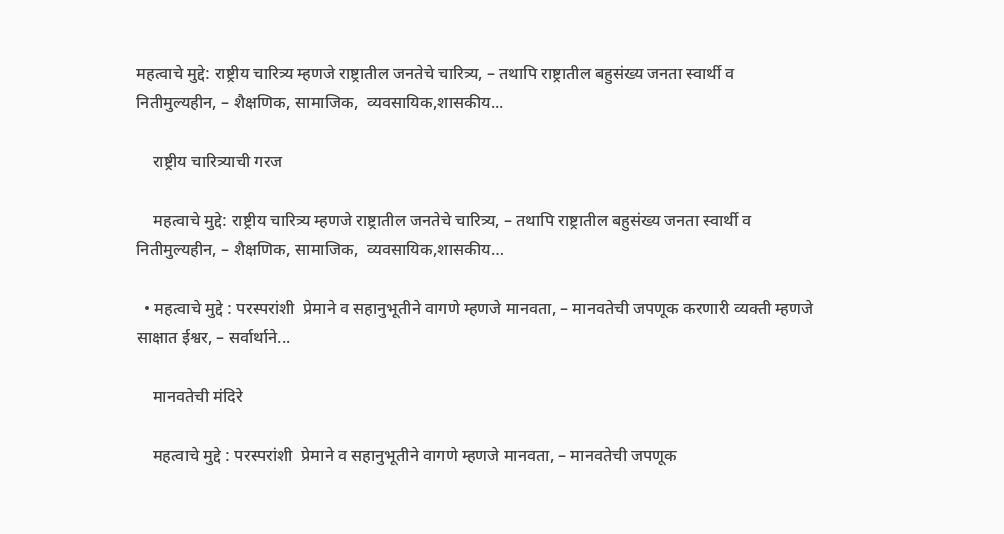महत्वाचे मुद्दे: राष्ट्रीय चारित्र्य म्हणजे राष्ट्रातील जनतेचे चारित्र्य, – तथापि राष्ट्रातील बहुसंख्य जनता स्वार्थी व नितीमुल्यहीन, – शैक्षणिक, सामाजिक,  व्यवसायिक,शासकीय...

    राष्ट्रीय चारित्र्याची गरज

    महत्वाचे मुद्दे: राष्ट्रीय चारित्र्य म्हणजे राष्ट्रातील जनतेचे चारित्र्य, – तथापि राष्ट्रातील बहुसंख्य जनता स्वार्थी व नितीमुल्यहीन, – शैक्षणिक, सामाजिक,  व्यवसायिक,शासकीय…

  • महत्वाचे मुद्दे : परस्परांशी  प्रेमाने व सहानुभूतीने वागणे म्हणजे मानवता, – मानवतेची जपणूक करणारी व्यक्ती म्हणजे साक्षात ईश्वर, – सर्वार्थाने...

    मानवतेची मंदिरे

    महत्वाचे मुद्दे : परस्परांशी  प्रेमाने व सहानुभूतीने वागणे म्हणजे मानवता, – मानवतेची जपणूक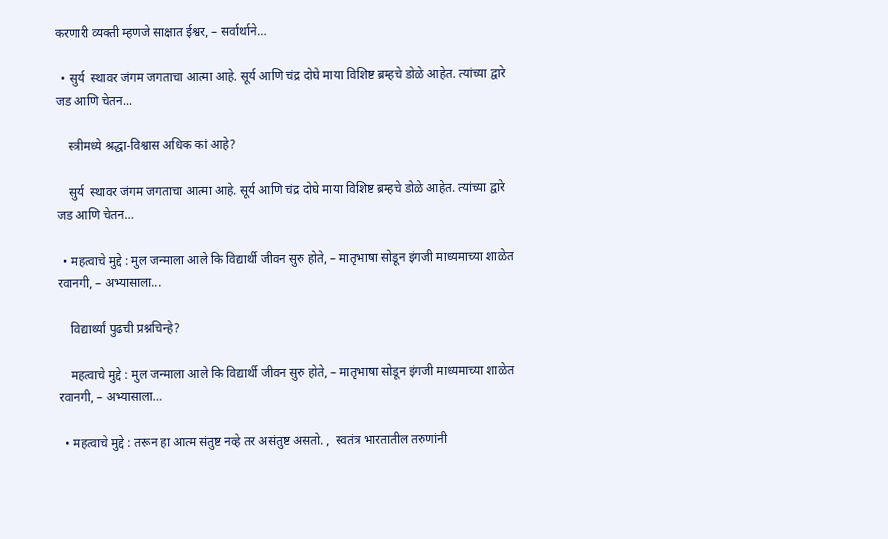करणारी व्यक्ती म्हणजे साक्षात ईश्वर, – सर्वार्थाने…

  • सुर्य  स्थावर जंगम जगताचा आत्मा आहे. सूर्य आणि चंद्र दोघे माया विशिष्ट ब्रम्हचे डोळे आहेत. त्यांच्या द्वारे जड आणि चेतन...

    स्त्रीमध्ये श्रद्धा-विश्वास अधिक कां आहे?

    सुर्य  स्थावर जंगम जगताचा आत्मा आहे. सूर्य आणि चंद्र दोघे माया विशिष्ट ब्रम्हचे डोळे आहेत. त्यांच्या द्वारे जड आणि चेतन…

  • महत्वाचे मुद्दे : मुल जन्माला आले कि विद्यार्थी जीवन सुरु होते, – मातृभाषा सोडून इंगजी माध्यमाच्या शाळेत रवानगी, – अभ्यासाला...

    विद्यार्थ्यां पुढची प्रश्नचिन्हे?

    महत्वाचे मुद्दे : मुल जन्माला आले कि विद्यार्थी जीवन सुरु होते, – मातृभाषा सोडून इंगजी माध्यमाच्या शाळेत रवानगी, – अभ्यासाला…

  • महत्वाचे मुद्दे : तरून हा आत्म संतुष्ट नव्हे तर असंतुष्ट असतो. ,  स्वतंत्र भारतातील तरुणांनी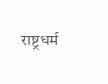राष्ट्रधर्म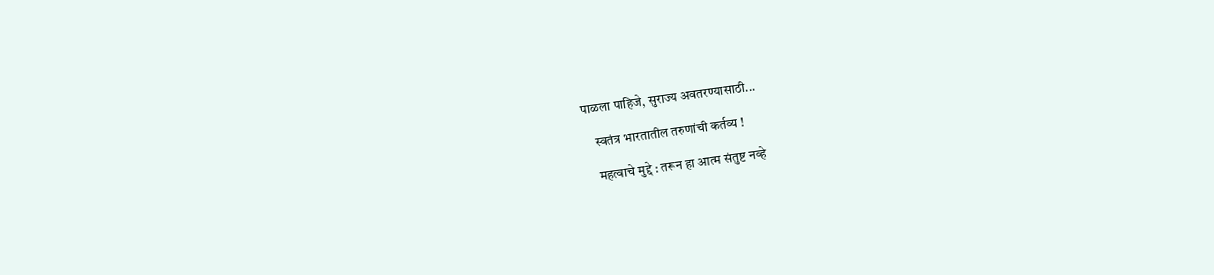पाळला पाहिजे, सुराज्य अवतरण्यासाठी...

    स्वतंत्र भारतातील तरुणांची कर्तव्य !

    महत्वाचे मुद्दे : तरून हा आत्म संतुष्ट नव्हे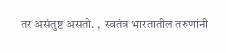तर असंतुष्ट असतो. ,  स्वतंत्र भारतातील तरुणांनी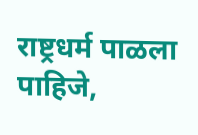राष्ट्रधर्म पाळला पाहिजे,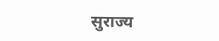सुराज्य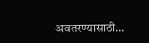अवतरण्यासाठी…